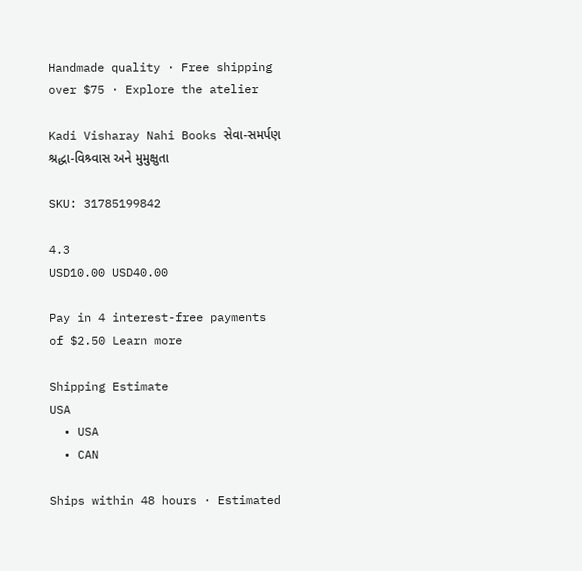Handmade quality · Free shipping over $75 · Explore the atelier

Kadi Visharay Nahi Books સેવા-સમર્પણ શ્રદ્ધા-વિશ્ર્વાસ અને મુમુક્ષુતા

SKU: 31785199842

4.3
USD10.00 USD40.00

Pay in 4 interest-free payments of $2.50 Learn more

Shipping Estimate
USA
  • USA
  • CAN

Ships within 48 hours · Estimated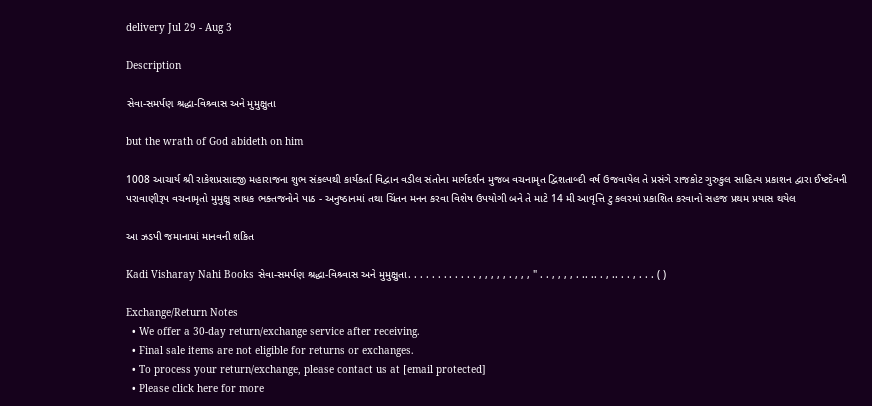delivery Jul 29 - Aug 3

Description

સેવા-સમર્પણ શ્રદ્ધા-વિશ્ર્વાસ અને મુમુક્ષુતા

but the wrath of God abideth on him

1008 આચાર્ય શ્રી રાકેશપ્રસાદજી મહારાજના શુભ સંકલ્પથી કાર્યકર્તા વિદ્વાન વડીલ સંતોના માર્ગદર્શન મુજબ વચનામૃત દ્વિશતાબ્દી વર્ષ ઉજવાયેલ તે પ્રસંગે રાજકોટ ગુરુકુલ સાહિત્ય પ્રકાશન દ્વારા ઈષ્ટદેવની પરાવાણીરૂપ વચનામૃતો મુમુક્ષુ સાધક ભક્તજનોને પાઠ - અનુષ્ઠાનમાં તથા ચિંતન મનન કરવા વિશેષ ઉપયોગી બને તે માટે 14 મી આવૃત્તિ ટુ કલરમાં પ્રકાશિત કરવાનો સહજ પ્રથમ પ્રયાસ થયેલ

આ ઝડપી જમાનામાં માનવની શકિત

Kadi Visharay Nahi Books સેવા-સમર્પણ શ્રદ્ધા-વિશ્ર્વાસ અને મુમુક્ષુતા. . . . . . . . . . . . , , , , , . , , , " . . , , , , . .. .. . , .. . . , . . . ( )

Exchange/Return Notes
  • We offer a 30-day return/exchange service after receiving.
  • Final sale items are not eligible for returns or exchanges.
  • To process your return/exchange, please contact us at [email protected]
  • Please click here for more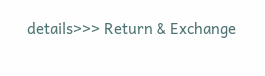details>>> Return & Exchange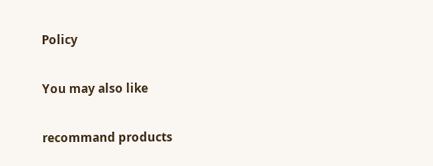Policy

You may also like

recommand products